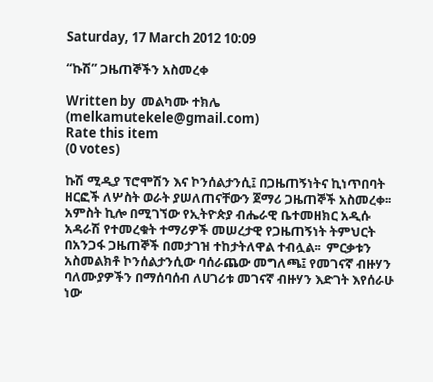Saturday, 17 March 2012 10:09

“ኩሽ” ጋዜጠኞችን አስመረቀ

Written by  መልካሙ ተክሌ (melkamutekele@gmail.com)
Rate this item
(0 votes)

ኩሽ ሚዲያ ፕሮሞሽን እና ኮንሰልታንሲ፤ በጋዜጠኝነትና ኪነጥበባት ዘርፎች ለሦስት ወራት ያሠለጠናቸውን ጀማሪ ጋዜጠኞች አስመረቀ፡፡ አምስት ኪሎ በሚገኘው የኢትዮጵያ ብሔራዊ ቤተመዘክር አዲሱ አዳራሽ የተመረቁት ተማሪዎች መሠረታዊ የጋዜጠኝነት ትምህርት በአንጋፋ ጋዜጠኞች በመታገዝ ተከታትለዋል ተብሏል፡፡  ምርቃቱን አስመልክቶ ኮንሰልታንሲው ባሰራጨው መግለጫ፤ የመገናኛ ብዙሃን ባለሙያዎችን በማሰባሰብ ለሀገሪቱ መገናኛ ብዙሃን እድገት እየሰራሁ ነው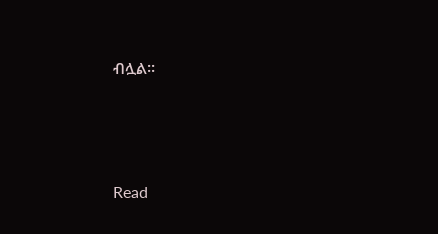ብሏል፡፡





Read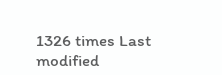1326 times Last modified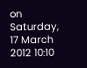on Saturday, 17 March 2012 10:10